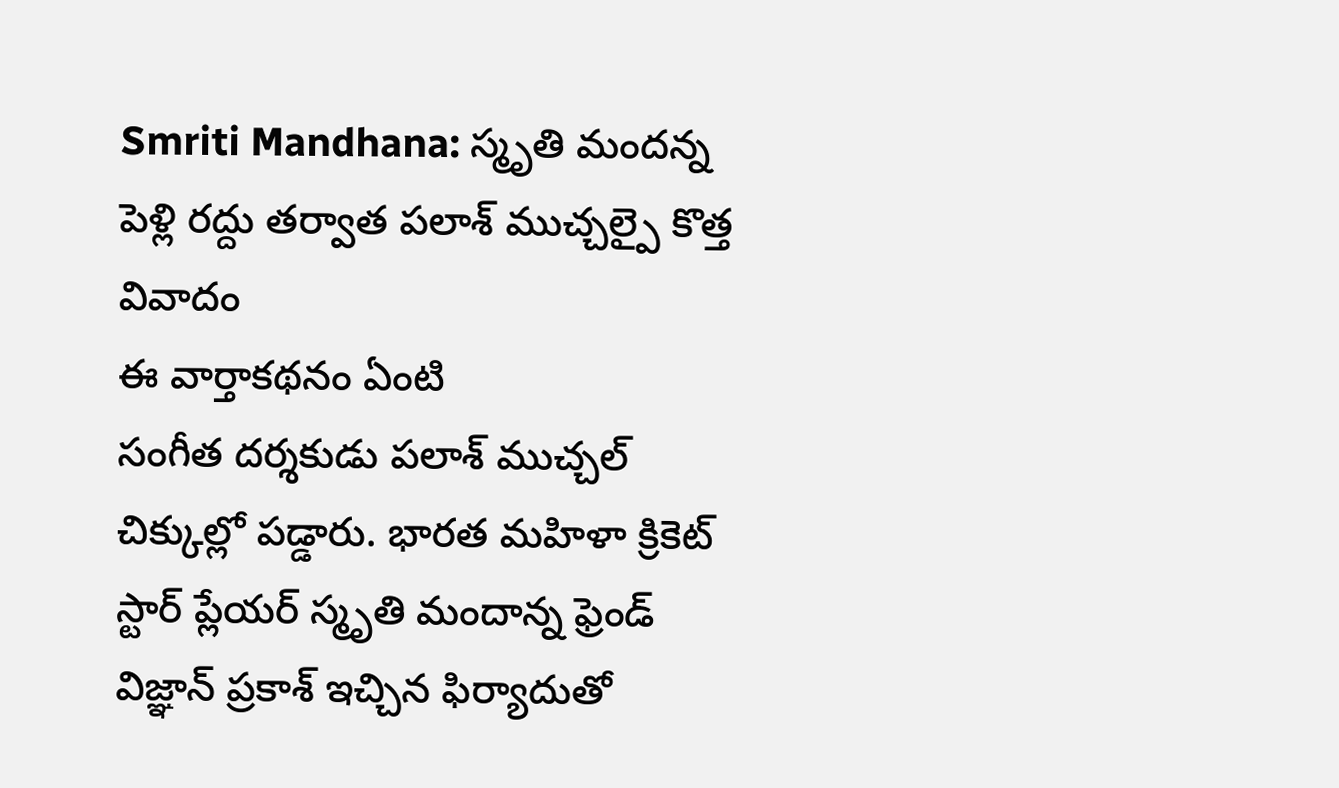Smriti Mandhana: స్మృతి మందన్న పెళ్లి రద్దు తర్వాత పలాశ్ ముచ్చల్పై కొత్త వివాదం
ఈ వార్తాకథనం ఏంటి
సంగీత దర్శకుడు పలాశ్ ముచ్చల్ చిక్కుల్లో పడ్డారు. భారత మహిళా క్రికెట్ స్టార్ ప్లేయర్ స్మృతి మందాన్న ఫ్రెండ్ విజ్ఞాన్ ప్రకాశ్ ఇచ్చిన ఫిర్యాదుతో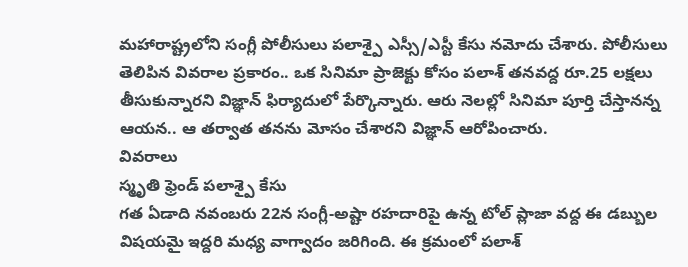మహారాష్ట్రలోని సంగ్లీ పోలీసులు పలాశ్పై ఎస్సీ/ఎస్టీ కేసు నమోదు చేశారు. పోలీసులు తెలిపిన వివరాల ప్రకారం.. ఒక సినిమా ప్రాజెక్టు కోసం పలాశ్ తనవద్ద రూ.25 లక్షలు తీసుకున్నారని విజ్ఞాన్ ఫిర్యాదులో పేర్కొన్నారు. ఆరు నెలల్లో సినిమా పూర్తి చేస్తానన్న ఆయన.. ఆ తర్వాత తనను మోసం చేశారని విజ్ఞాన్ ఆరోపించారు.
వివరాలు
స్మృతి ఫ్రెండ్ పలాశ్పై కేసు
గత ఏడాది నవంబరు 22న సంగ్లీ-అష్టా రహదారిపై ఉన్న టోల్ ప్లాజా వద్ద ఈ డబ్బుల విషయమై ఇద్దరి మధ్య వాగ్వాదం జరిగింది. ఈ క్రమంలో పలాశ్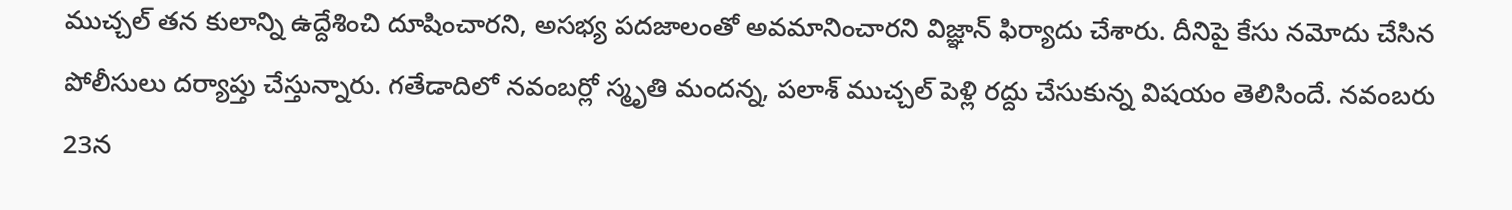ముచ్చల్ తన కులాన్ని ఉద్దేశించి దూషించారని, అసభ్య పదజాలంతో అవమానించారని విజ్ఞాన్ ఫిర్యాదు చేశారు. దీనిపై కేసు నమోదు చేసిన పోలీసులు దర్యాప్తు చేస్తున్నారు. గతేడాదిలో నవంబర్లో స్మృతి మందన్న, పలాశ్ ముచ్చల్ పెళ్లి రద్దు చేసుకున్న విషయం తెలిసిందే. నవంబరు 23న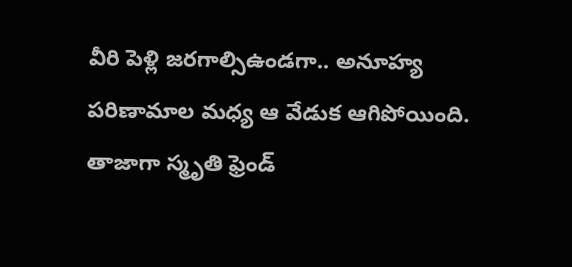వీరి పెళ్లి జరగాల్సిఉండగా.. అనూహ్య పరిణామాల మధ్య ఆ వేడుక ఆగిపోయింది. తాజాగా స్మృతి ఫ్రెండ్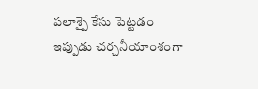పలాశ్పై కేసు పెట్టడం ఇప్పుడు చర్చనీయాంశంగా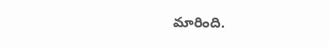మారింది.